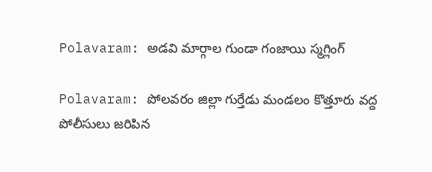Polavaram: అడవి మార్గాల గుండా గంజాయి స్మగ్లింగ్

Polavaram: పోలవరం జిల్లా గుర్తేడు మండలం కొత్తూరు వద్ద పోలీసులు జరిపిన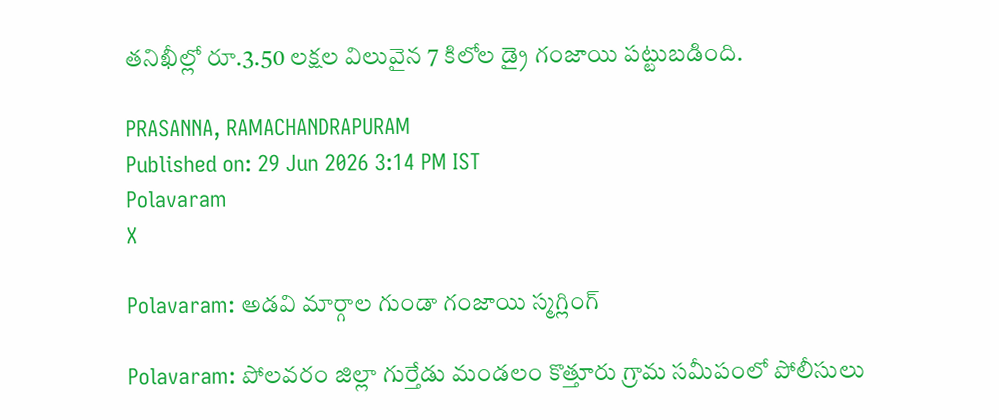తనిఖీల్లో రూ.3.50 లక్షల విలువైన 7 కిలోల డ్రై గంజాయి పట్టుబడింది.

PRASANNA, RAMACHANDRAPURAM
Published on: 29 Jun 2026 3:14 PM IST
Polavaram
X

Polavaram: అడవి మార్గాల గుండా గంజాయి స్మగ్లింగ్

Polavaram: పోలవరం జిల్లా గుర్తేడు మండలం కొత్తూరు గ్రామ సమీపంలో పోలీసులు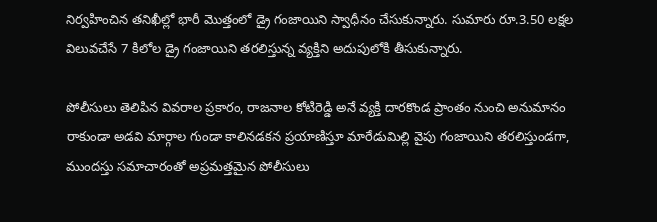నిర్వహించిన తనిఖీల్లో భారీ మొత్తంలో డ్రై గంజాయిని స్వాధీనం చేసుకున్నారు. సుమారు రూ.3.50 లక్షల విలువచేసే 7 కిలోల డ్రై గంజాయిని తరలిస్తున్న వ్యక్తిని అదుపులోకి తీసుకున్నారు.

పోలీసులు తెలిపిన వివరాల ప్రకారం, రాజనాల కోటిరెడ్డి అనే వ్యక్తి దారకొండ ప్రాంతం నుంచి అనుమానం రాకుండా అడవి మార్గాల గుండా కాలినడకన ప్రయాణిస్తూ మారేడుమిల్లి వైపు గంజాయిని తరలిస్తుండగా, ముందస్తు సమాచారంతో అప్రమత్తమైన పోలీసులు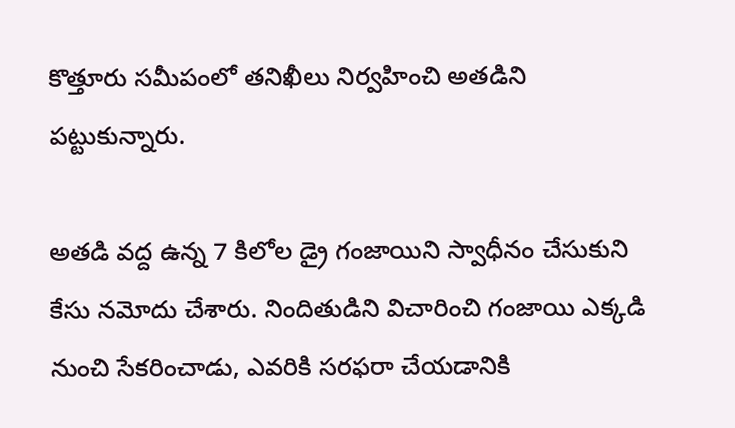కొత్తూరు సమీపంలో తనిఖీలు నిర్వహించి అతడిని పట్టుకున్నారు.

అతడి వద్ద ఉన్న 7 కిలోల డ్రై గంజాయిని స్వాధీనం చేసుకుని కేసు నమోదు చేశారు. నిందితుడిని విచారించి గంజాయి ఎక్కడి నుంచి సేకరించాడు, ఎవరికి సరఫరా చేయడానికి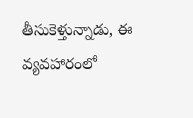తీసుకెళ్తున్నాడు, ఈ వ్యవహారంలో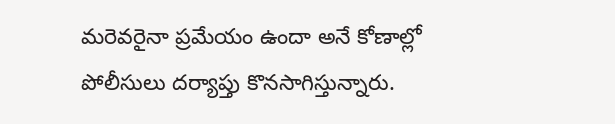మరెవరైనా ప్రమేయం ఉందా అనే కోణాల్లో పోలీసులు దర్యాప్తు కొనసాగిస్తున్నారు.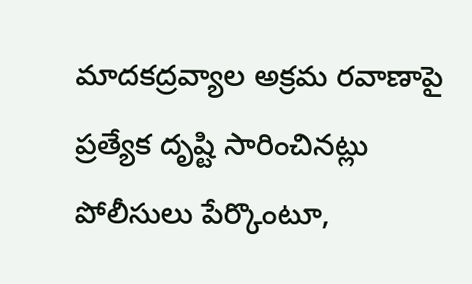మాదకద్రవ్యాల అక్రమ రవాణాపై ప్రత్యేక దృష్టి సారించినట్లు పోలీసులు పేర్కొంటూ,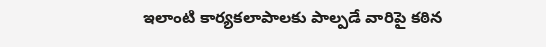ఇలాంటి కార్యకలాపాలకు పాల్పడే వారిపై కఠిన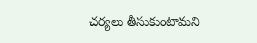చర్యలు తీసుకుంటామని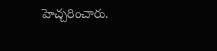హెచ్చరించారు.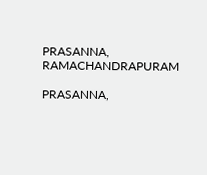PRASANNA, RAMACHANDRAPURAM

PRASANNA,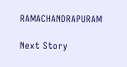RAMACHANDRAPURAM

Next Story